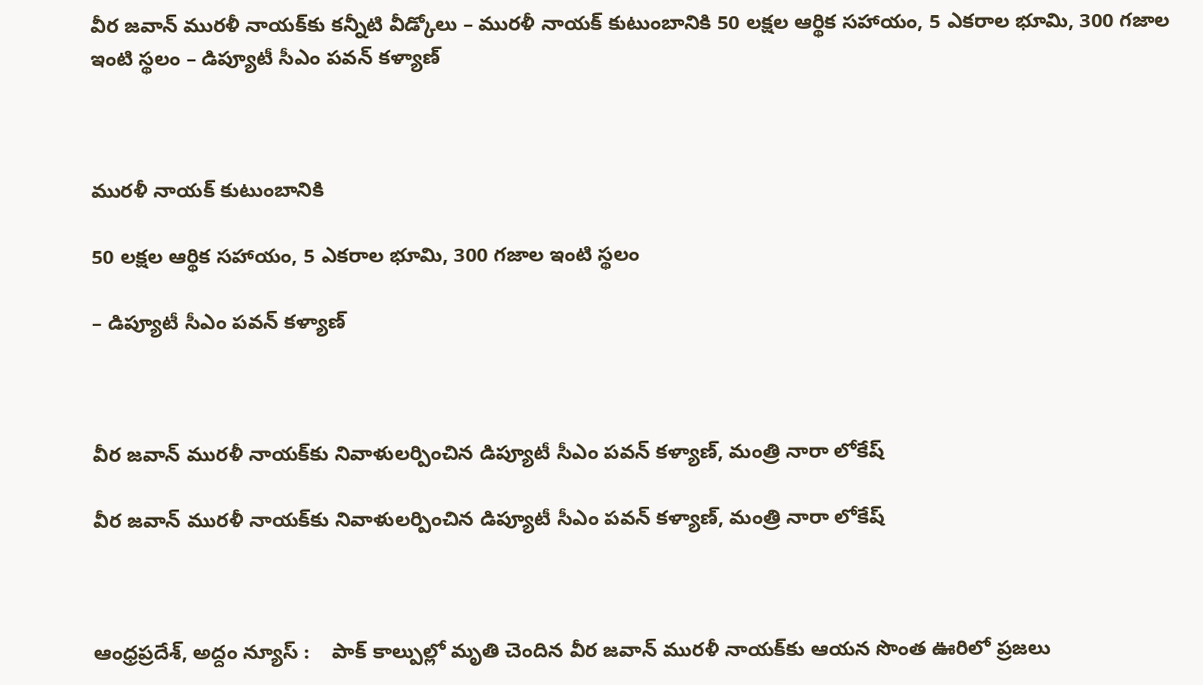వీర జ‌వాన్ ముర‌ళీ నాయ‌క్‌కు క‌న్నీటి వీడ్కోలు – ముర‌ళీ నాయ‌క్ కుటుంబానికి 50 ల‌క్ష‌ల ఆర్థిక స‌హాయం, 5 ఎక‌రాల భూమి, 300 గ‌జాల ఇంటి స్థ‌లం – డిప్యూటీ సీఎం పవన్ కళ్యాణ్



ముర‌ళీ నాయ‌క్ కుటుంబానికి

50 ల‌క్ష‌ల ఆర్థిక స‌హాయం, 5 ఎక‌రాల భూమి, 300 గ‌జాల ఇంటి స్థ‌లం

– డిప్యూటీ సీఎం పవన్ కళ్యాణ్



వీర జవాన్ మురళీ నాయక్‌కు నివాళులర్పించిన డిప్యూటీ సీఎం పవన్ కళ్యాణ్, మంత్రి నారా లోకేష్

వీర జవాన్ మురళీ నాయక్‌కు నివాళులర్పించిన డిప్యూటీ సీఎం పవన్ కళ్యాణ్, మంత్రి నారా లోకేష్



ఆంధ్రప్ర‌దేశ్‌, అద్దం న్యూస్ :    పాక్ కాల్పుల్లో మృతి చెందిన వీర జవాన్ మురళీ నాయక్‌కు ఆయన సొంత ఊరిలో ప్ర‌జ‌లు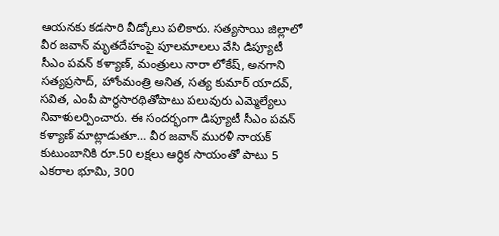ఆయ‌న‌కు కడసారి వీడ్కోలు పలికారు. సత్యసాయి జిల్లాలో వీర జవాన్ మృతదేహంపై పూలమాలలు వేసి డిప్యూటీ సీఎం పవన్ కళ్యాణ్, మంత్రులు నారా లోకేష్, అనగాని సత్యప్రసాద్, హోంమంత్రి అనిత, సత్య కుమార్ యాదవ్, సవిత, ఎంపీ పార్థసారథితోపాటు పలువురు ఎమ్మెల్యేలు నివాళులర్పించారు. ఈ సందర్భంగా డిప్యూటీ సీఎం పవన్ కళ్యాణ్ మాట్లాడుతూ… వీర జవాన్ మురళీ నాయక్ కుటుంబానికి రూ.50 లక్షలు ఆర్థిక సాయంతో పాటు 5 ఎకరాల భూమి, 300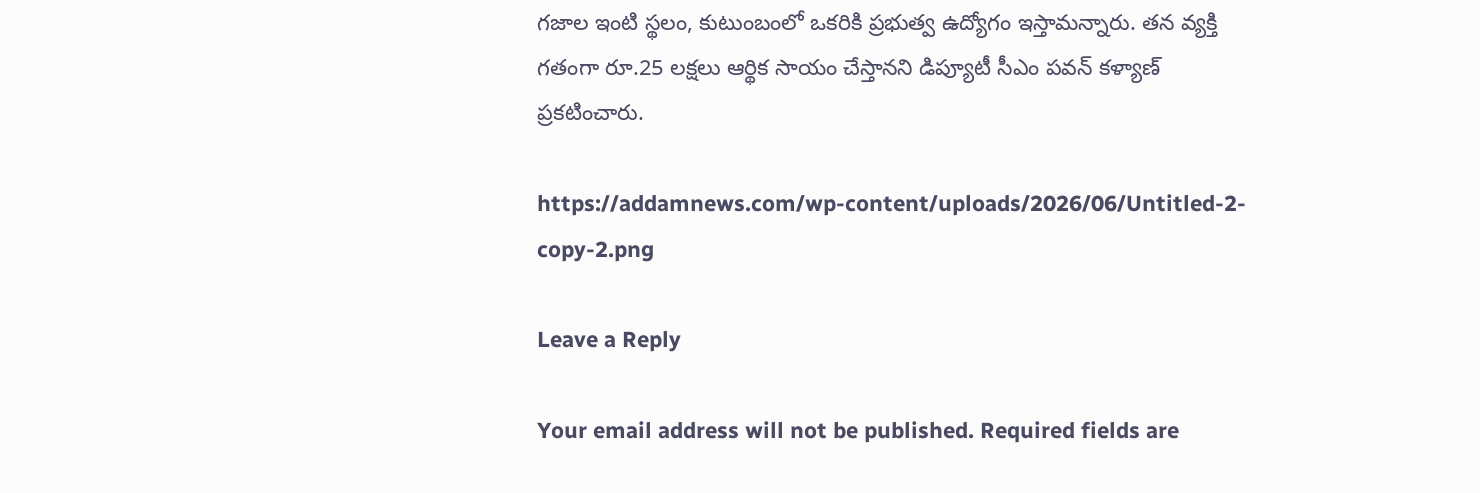గజాల ఇంటి స్థలం, కుటుంబంలో ఒకరికి ప్రభుత్వ ఉద్యోగం ఇస్తామన్నారు. తన వ్యక్తి గతంగా రూ.25 లక్షలు ఆర్థిక సాయం చేస్తానని డిప్యూటీ సీఎం పవన్ కళ్యాణ్ ప్రకటించారు.

https://addamnews.com/wp-content/uploads/2026/06/Untitled-2-copy-2.png

Leave a Reply

Your email address will not be published. Required fields are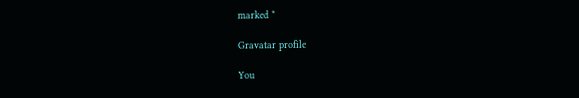marked *

Gravatar profile

You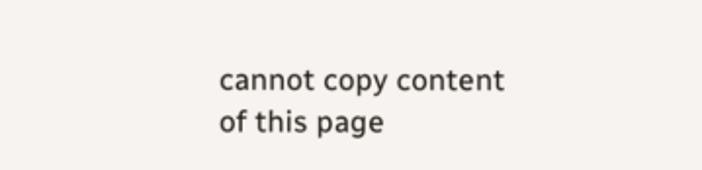cannot copy content of this page